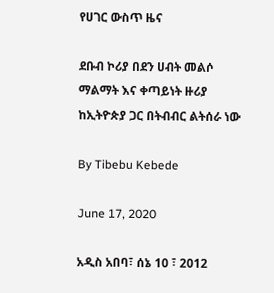የሀገር ውስጥ ዜና

ደቡብ ኮሪያ በደን ሀብት መልሶ ማልማት እና ቀጣይነት ዙሪያ ከኢትዮጵያ ጋር በትብብር ልትሰራ ነው

By Tibebu Kebede

June 17, 2020

አዲስ አበባ፣ ሰኔ 10 ፣ 2012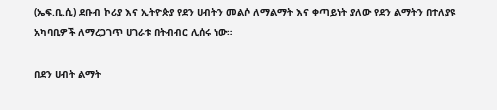(ኤፍ.ቢ.ሲ) ደቡብ ኮሪያ እና ኢትዮጵያ የደን ሀብትን መልሶ ለማልማት እና ቀጣይነት ያለው የደን ልማትን በተለያዩ አካባቢዎች ለማረጋገጥ ሀገራቱ በትብብር ሊሰሩ ነው።

በደን ሀብት ልማት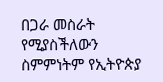በጋራ መስራት የሚያስችለውን ስምምነትም የኢትዮጵያ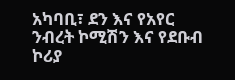አካባቢ፣ ደን እና የአየር ንብረት ኮሚሽን እና የደቡብ ኮሪያ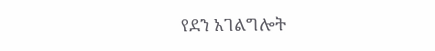የደን አገልግሎት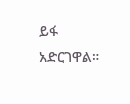ይፋ አድርገዋል።